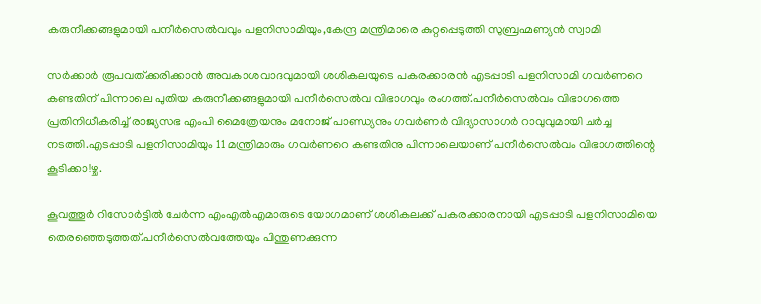കരുനീക്കങ്ങളുമായി പനീര്‍സെല്‍വവും പളനിസാമിയും,കേന്ദ്ര മന്ത്രിമാരെ കുറ്റപ്പെടുത്തി സുബ്രഹ്മണ്യന്‍ സ്വാമി

സര്‍ക്കാര്‍ രൂപവത്ക്കരിക്കാന്‍ അവകാശവാദവുമായി ശശികലയുടെ പകരക്കാരന്‍ എടപ്പാടി പളനിസാമി ഗവര്‍ണറെ കണ്ടതിന് പിന്നാലെ പുതിയ കരുനീക്കങ്ങളുമായി പനീര്‍സെല്‍വ വിഭാഗവും രംഗത്ത്.പനീര്‍സെല്‍വം വിഭാഗത്തെ പ്രതിനിധീകരിച്ച് രാജ്യസഭ എംപി മൈത്രേയനും മനോജ് പാണ്ഡ്യനും ഗവര്‍ണര്‍ വിദ്യാസാഗര്‍ റാവുവുമായി ചര്‍ച്ച നടത്തി.എടപ്പാടി പളനിസാമിയും 11 മന്ത്രിമാരും ഗവര്‍ണറെ കണ്ടതിനു പിന്നാലെയാണ് പനീര്‍സെല്‍വം വിഭാഗത്തിന്റെ കൂടിക്കാ!ഴ്ച.

കൂവത്തൂര്‍ റിസോര്‍ട്ടില്‍ ചേര്‍ന്ന എംഎല്‍എമാരുടെ യോഗമാണ് ശശികലക്ക് പകരക്കാരനായി എടപ്പാടി പളനിസാമിയെ തെരഞ്ഞെടുത്തത്.പനീര്‍സെല്‍വത്തേയും പിന്തുണക്കുന്ന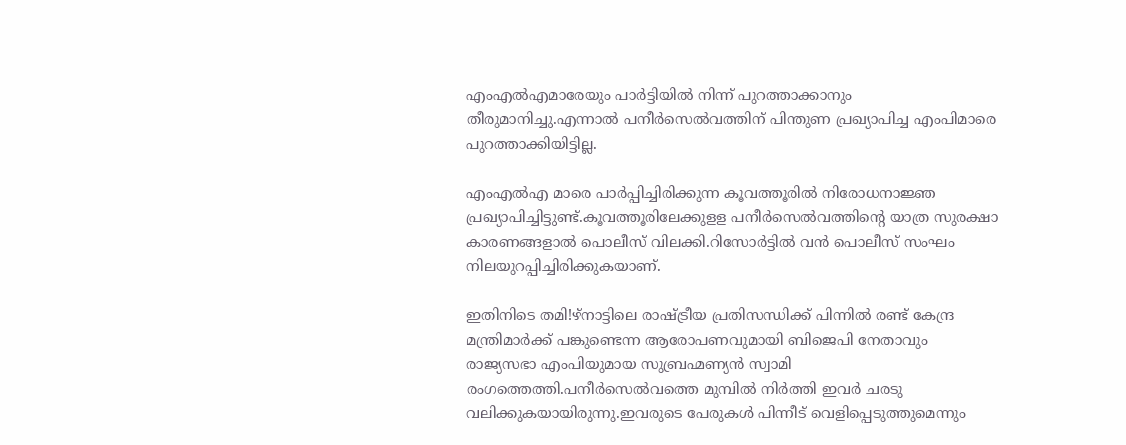എംഎല്‍എമാരേയും പാര്‍ട്ടിയില്‍ നിന്ന് പുറത്താക്കാനും തീരുമാനിച്ചു.എന്നാല്‍ പനീര്‍സെല്‍വത്തിന് പിന്തുണ പ്രഖ്യാപിച്ച എംപിമാരെ പുറത്താക്കിയിട്ടില്ല.

എംഎല്‍എ മാരെ പാര്‍പ്പിച്ചിരിക്കുന്ന കൂവത്തൂരില്‍ നിരോധനാജ്ഞ പ്രഖ്യാപിച്ചിട്ടുണ്ട്.കൂവത്തൂരിലേക്കുളള പനീര്‍സെല്‍വത്തിന്റെ യാത്ര സുരക്ഷാ കാരണങ്ങളാല്‍ പൊലീസ് വിലക്കി.റിസോര്‍ട്ടില്‍ വന്‍ പൊലീസ് സംഘം നിലയുറപ്പിച്ചിരിക്കുകയാണ്.

ഇതിനിടെ തമി!ഴ്‌നാട്ടിലെ രാഷ്ട്രീയ പ്രതിസന്ധിക്ക് പിന്നില്‍ രണ്ട് കേന്ദ്ര മന്ത്രിമാര്‍ക്ക് പങ്കുണ്ടെന്ന ആരോപണവുമായി ബിജെപി നേതാവും രാജ്യസഭാ എംപിയുമായ സുബ്രഹ്മണ്യന്‍ സ്വാമി രംഗത്തെത്തി.പനീര്‍സെല്‍വത്തെ മുമ്പില്‍ നിര്‍ത്തി ഇവര്‍ ചരടു വലിക്കുകയായിരുന്നു.ഇവരുടെ പേരുകള്‍ പിന്നീട് വെളിപ്പെടുത്തുമെന്നും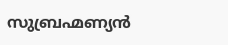സുബ്രഹ്മണ്യന്‍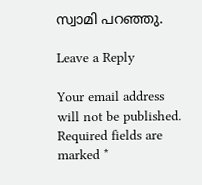സ്വാമി പറഞ്ഞു.

Leave a Reply

Your email address will not be published. Required fields are marked *